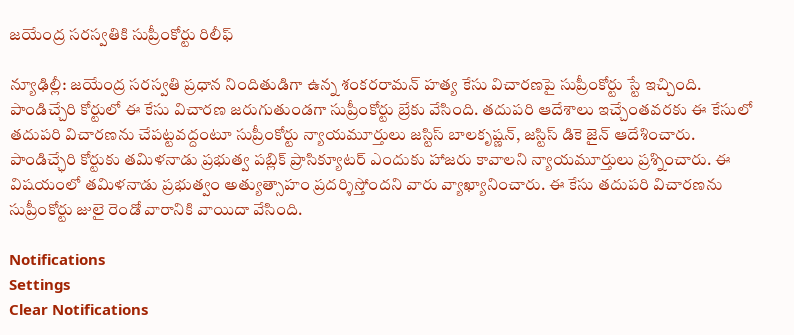జయేంద్ర సరస్వతికి సుప్రీంకోర్టు రిలీఫ్‌

న్యూఢిల్లీ: జయేంద్ర సరస్వతి ప్రధాన నిందితుడిగా ఉన్న శంకరరామన్‌ హత్య కేసు విచారణపై సుప్రీంకోర్టు స్టే ఇచ్చింది. పాండిచ్చేరి కోర్టులో ఈ కేసు విచారణ జరుగుతుండగా సుప్రీంకోర్టు బ్రేకు వేసింది. తదుపరి ఆదేశాలు ఇచ్చేంతవరకు ఈ కేసులో తదుపరి విచారణను చేపట్టవద్దంటూ సుప్రీంకోర్టు న్యాయమూర్తులు జస్టిస్‌ బాలకృష్ణన్‌, జస్టిస్‌ డికె జైన్‌ ఆదేశించారు. పాండిచ్ఛేరి కోర్టుకు తమిళనాడు ప్రభుత్వ పబ్లిక్‌ ప్రాసిక్యూటర్‌ ఎందుకు హాజరు కావాలని న్యాయమూర్తులు ప్రశ్నించారు. ఈ విషయంలో తమిళనాడు ప్రభుత్వం అత్యుత్సాహం ప్రదర్శిస్తోందని వారు వ్యాఖ్యానించారు. ఈ కేసు తదుపరి విచారణను సుప్రీంకోర్టు జులై రెండో వారానికి వాయిదా వేసింది.

Notifications
Settings
Clear Notifications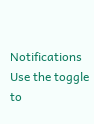Notifications
Use the toggle to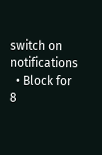switch on notifications
  • Block for 8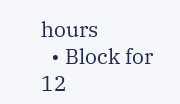hours
  • Block for 12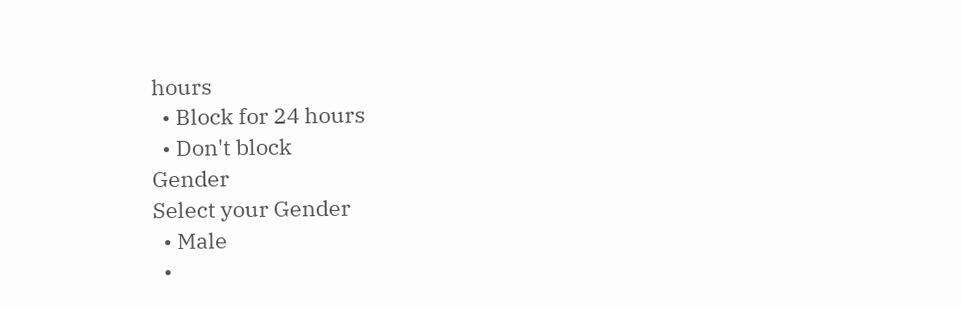hours
  • Block for 24 hours
  • Don't block
Gender
Select your Gender
  • Male
  •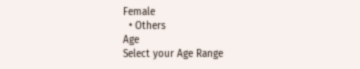Female
  • Others
Age
Select your Age Range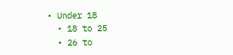• Under 18
  • 18 to 25
  • 26 to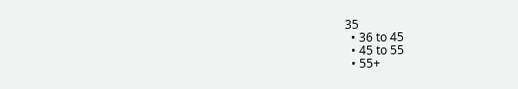35
  • 36 to 45
  • 45 to 55
  • 55+